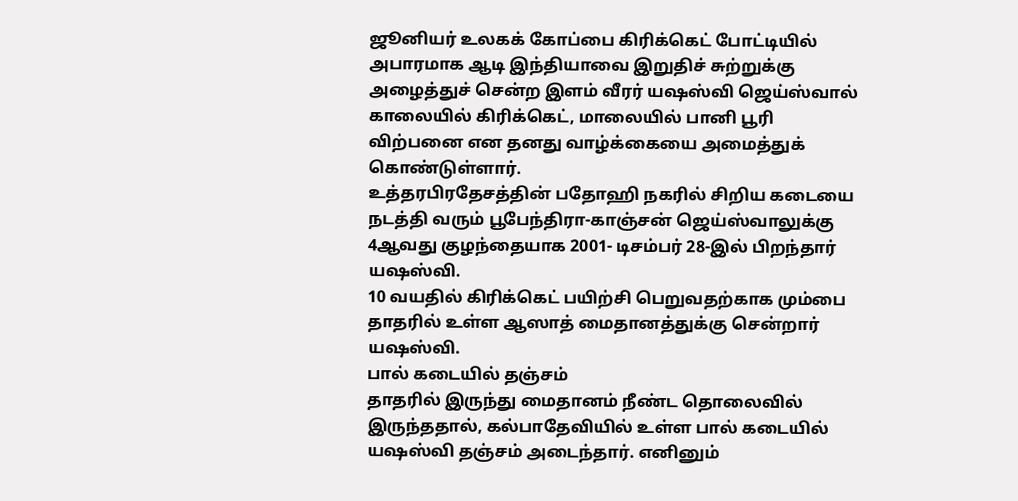ஜூனியர் உலகக் கோப்பை கிரிக்கெட் போட்டியில் அபாரமாக ஆடி இந்தியாவை இறுதிச் சுற்றுக்கு அழைத்துச் சென்ற இளம் வீரர் யஷஸ்வி ஜெய்ஸ்வால் காலையில் கிரிக்கெட், மாலையில் பானி பூரி விற்பனை என தனது வாழ்க்கையை அமைத்துக் கொண்டுள்ளார்.
உத்தரபிரதேசத்தின் பதோஹி நகரில் சிறிய கடையை நடத்தி வரும் பூபேந்திரா-காஞ்சன் ஜெய்ஸ்வாலுக்கு 4ஆவது குழந்தையாக 2001- டிசம்பர் 28-இல் பிறந்தார் யஷஸ்வி.
10 வயதில் கிரிக்கெட் பயிற்சி பெறுவதற்காக மும்பை தாதரில் உள்ள ஆஸாத் மைதானத்துக்கு சென்றார் யஷஸ்வி.
பால் கடையில் தஞ்சம்
தாதரில் இருந்து மைதானம் நீண்ட தொலைவில் இருந்ததால், கல்பாதேவியில் உள்ள பால் கடையில் யஷஸ்வி தஞ்சம் அடைந்தார். எனினும்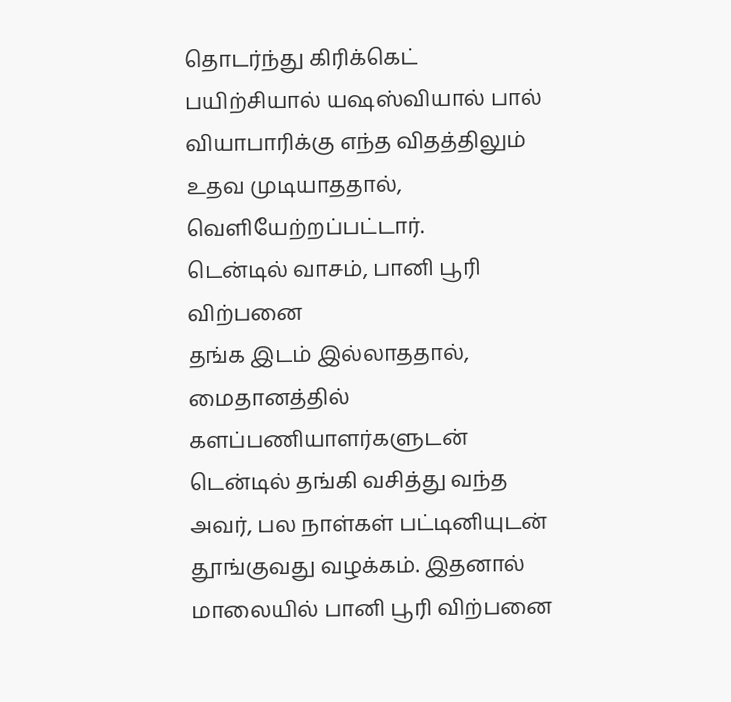தொடர்ந்து கிரிக்கெட் பயிற்சியால் யஷஸ்வியால் பால் வியாபாரிக்கு எந்த விதத்திலும் உதவ முடியாததால், வெளியேற்றப்பட்டார்.
டென்டில் வாசம், பானி பூரி விற்பனை
தங்க இடம் இல்லாததால், மைதானத்தில் களப்பணியாளர்களுடன் டென்டில் தங்கி வசித்து வந்த அவர், பல நாள்கள் பட்டினியுடன் தூங்குவது வழக்கம். இதனால் மாலையில் பானி பூரி விற்பனை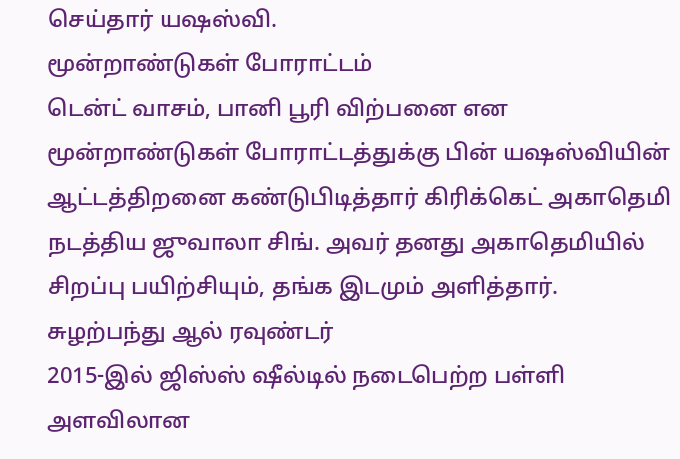செய்தார் யஷஸ்வி.
மூன்றாண்டுகள் போராட்டம்
டென்ட் வாசம், பானி பூரி விற்பனை என மூன்றாண்டுகள் போராட்டத்துக்கு பின் யஷஸ்வியின் ஆட்டத்திறனை கண்டுபிடித்தார் கிரிக்கெட் அகாதெமி நடத்திய ஜுவாலா சிங். அவர் தனது அகாதெமியில் சிறப்பு பயிற்சியும், தங்க இடமும் அளித்தார்.
சுழற்பந்து ஆல் ரவுண்டர்
2015-இல் ஜிஸ்ஸ் ஷீல்டில் நடைபெற்ற பள்ளி அளவிலான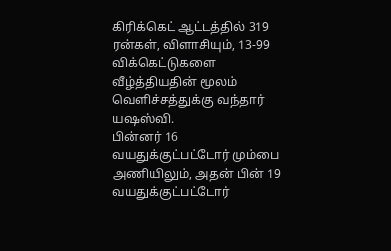கிரிக்கெட் ஆட்டத்தில் 319 ரன்கள், விளாசியும், 13-99 விக்கெட்டுகளை வீழ்த்தியதின் மூலம் வெளிச்சத்துக்கு வந்தார் யஷஸ்வி.
பின்னர் 16 வயதுக்குட்பட்டோர் மும்பை அணியிலும், அதன் பின் 19 வயதுக்குட்பட்டோர்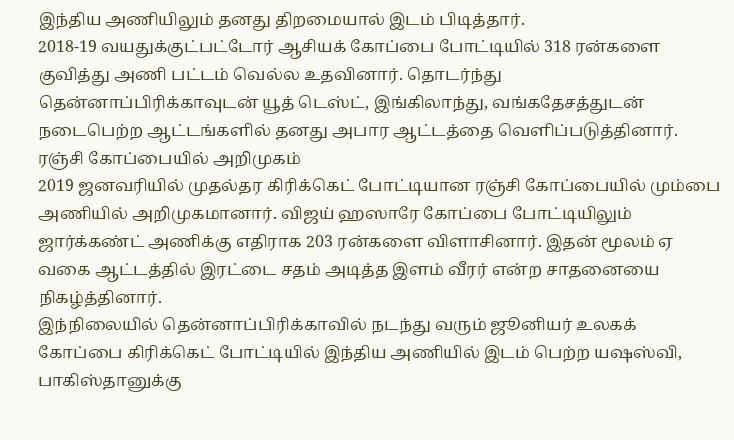இந்திய அணியிலும் தனது திறமையால் இடம் பிடித்தார்.
2018-19 வயதுக்குட்பட்டோர் ஆசியக் கோப்பை போட்டியில் 318 ரன்களை குவித்து அணி பட்டம் வெல்ல உதவினார். தொடர்ந்து தென்னாப்பிரிக்காவுடன் யூத் டெஸ்ட், இங்கிலாந்து, வங்கதேசத்துடன் நடைபெற்ற ஆட்டங்களில் தனது அபார ஆட்டத்தை வெளிப்படுத்தினார்.
ரஞ்சி கோப்பையில் அறிமுகம்
2019 ஜனவரியில் முதல்தர கிரிக்கெட் போட்டியான ரஞ்சி கோப்பையில் மும்பை அணியில் அறிமுகமானார். விஜய் ஹஸாரே கோப்பை போட்டியிலும் ஜார்க்கண்ட் அணிக்கு எதிராக 203 ரன்களை விளாசினார். இதன் மூலம் ஏ வகை ஆட்டத்தில் இரட்டை சதம் அடித்த இளம் வீரர் என்ற சாதனையை நிகழ்த்தினார்.
இந்நிலையில் தென்னாப்பிரிக்காவில் நடந்து வரும் ஜூனியர் உலகக் கோப்பை கிரிக்கெட் போட்டியில் இந்திய அணியில் இடம் பெற்ற யஷஸ்வி, பாகிஸ்தானுக்கு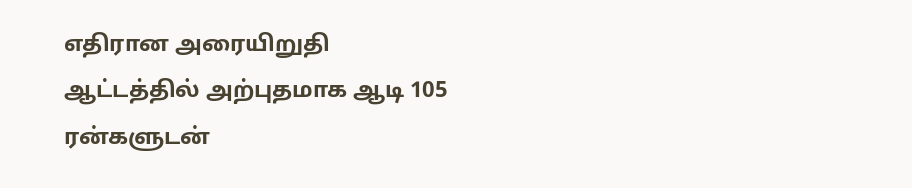எதிரான அரையிறுதி ஆட்டத்தில் அற்புதமாக ஆடி 105 ரன்களுடன்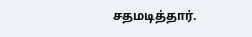சதமடித்தார்.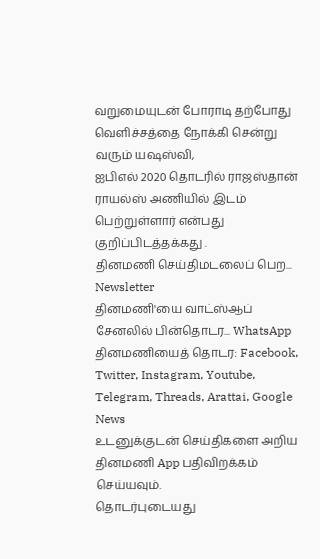வறுமையுடன் போராடி தற்போது வெளிச்சத்தை நோக்கி சென்று வரும் யஷஸ்வி,
ஐபிஎல் 2020 தொடரில் ராஜஸ்தான் ராயல்ஸ் அணியில் இடம் பெற்றுள்ளார் என்பது குறிப்பிடத்தக்கது .
தினமணி செய்திமடலைப் பெற... Newsletter
தினமணி'யை வாட்ஸ்ஆப் சேனலில் பின்தொடர... WhatsApp
தினமணியைத் தொடர: Facebook, Twitter, Instagram, Youtube, Telegram, Threads, Arattai, Google News
உடனுக்குடன் செய்திகளை அறிய தினமணி App பதிவிறக்கம் செய்யவும்.
தொடர்புடையது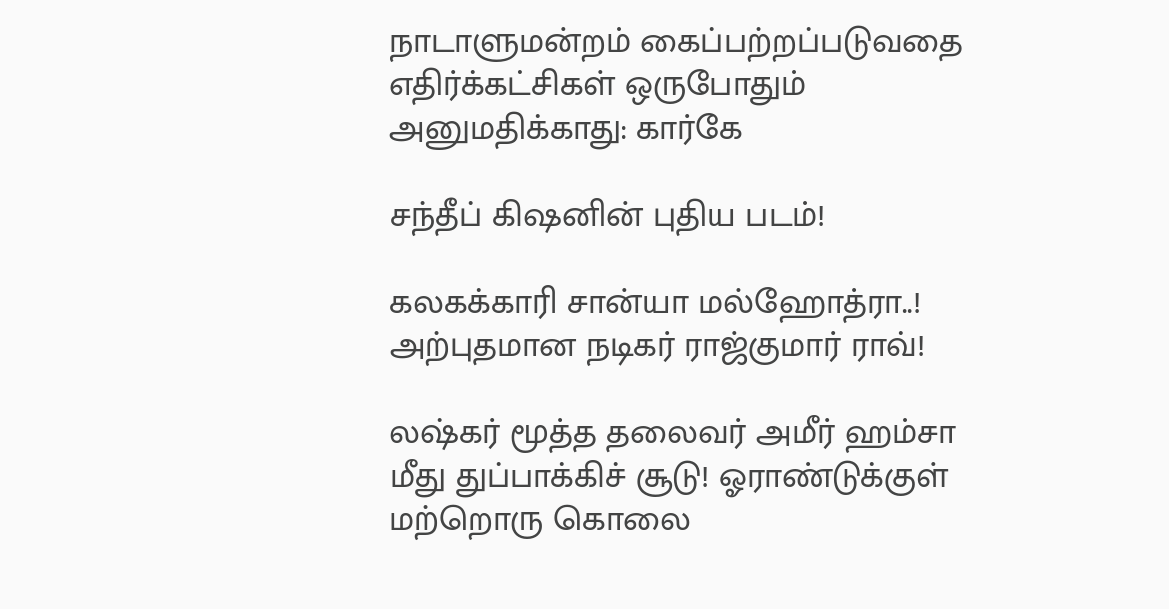நாடாளுமன்றம் கைப்பற்றப்படுவதை எதிர்க்கட்சிகள் ஒருபோதும் அனுமதிக்காது: கார்கே

சந்தீப் கிஷனின் புதிய படம்!

கலகக்காரி சான்யா மல்ஹோத்ரா..! அற்புதமான நடிகர் ராஜ்குமார் ராவ்!

லஷ்கர் மூத்த தலைவர் அமீர் ஹம்சா மீது துப்பாக்கிச் சூடு! ஓராண்டுக்குள் மற்றொரு கொலை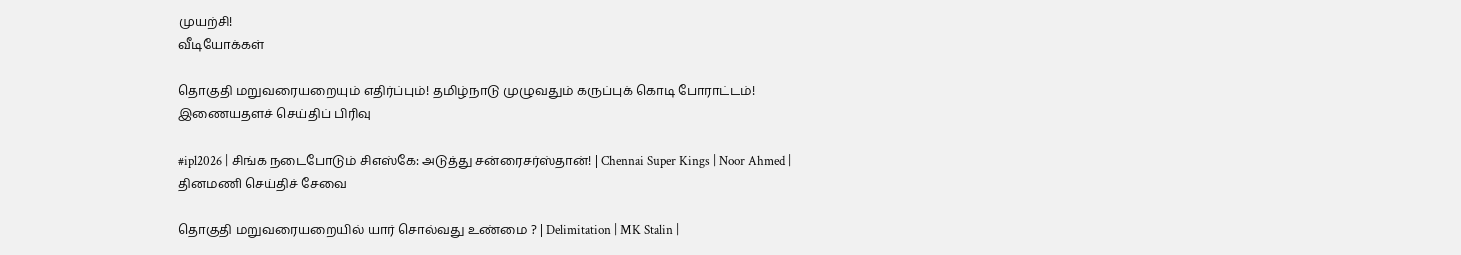முயற்சி!
வீடியோக்கள்

தொகுதி மறுவரையறையும் எதிர்ப்பும்! தமிழ்நாடு முழுவதும் கருப்புக் கொடி போராட்டம்!
இணையதளச் செய்திப் பிரிவு

#ipl2026 | சிங்க நடைபோடும் சிஎஸ்கே: அடுத்து சன்ரைசர்ஸ்தான்! | Chennai Super Kings | Noor Ahmed |
தினமணி செய்திச் சேவை

தொகுதி மறுவரையறையில் யார் சொல்வது உண்மை ? | Delimitation | MK Stalin |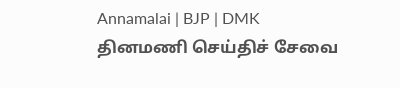Annamalai | BJP | DMK
தினமணி செய்திச் சேவை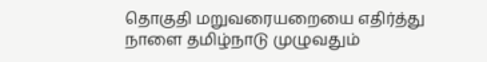தொகுதி மறுவரையறையை எதிர்த்து நாளை தமிழ்நாடு முழுவதும்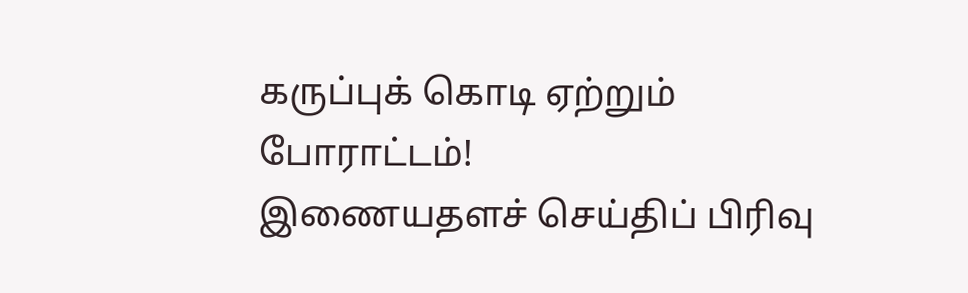கருப்புக் கொடி ஏற்றும் போராட்டம்!
இணையதளச் செய்திப் பிரிவு